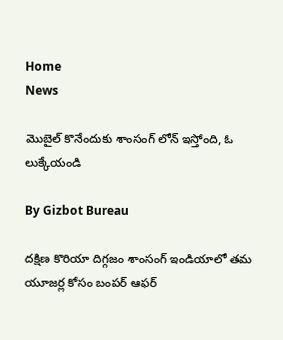Home
News

మొబైల్ కొనేందుకు శాంసంగ్ లోన్ ఇస్తోంది, ఓ లుక్కేయండి

By Gizbot Bureau

దక్షిణ కొరియా దిగ్గజం శాంసంగ్ ఇండియాలో తమ యూజర్ల కోసం బంపర్ ఆఫర్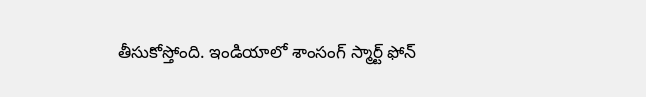తీసుకోస్తోంది. ఇండియాలో శాంసంగ్ స్మార్ట్ ఫోన్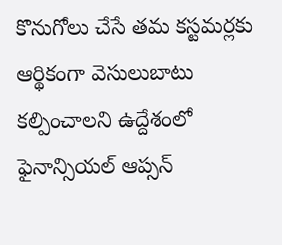కొనుగోలు చేసే తమ కస్టమర్లకు ఆర్థికంగా వెసులుబాటు కల్పించాలని ఉద్దేశంలో ఫైనాన్సియల్ ఆప్సన్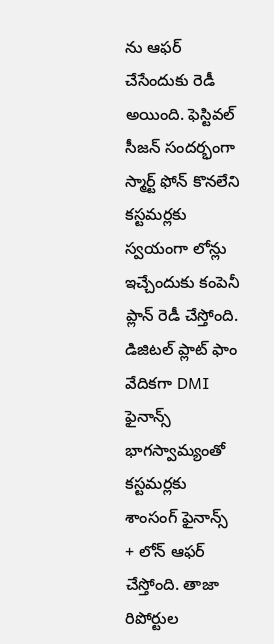ను ఆఫర్ చేసేందుకు రెడీ అయింది. ఫెస్టివల్ సీజన్ సందర్భంగా స్మార్ట్ ఫోన్ కొనలేని కస్టమర్లకు స్వయంగా లోన్లు ఇచ్చేందుకు కంపెనీ ప్లాన్ రెడీ చేస్తోంది. డిజిటల్ ప్లాట్ ఫాం వేదికగా DMI ఫైనాన్స్ భాగస్వామ్యంతో కస్టమర్లకు శాంసంగ్ ఫైనాన్స్ + లోన్ ఆఫర్ చేస్తోంది. తాజా రిపోర్టుల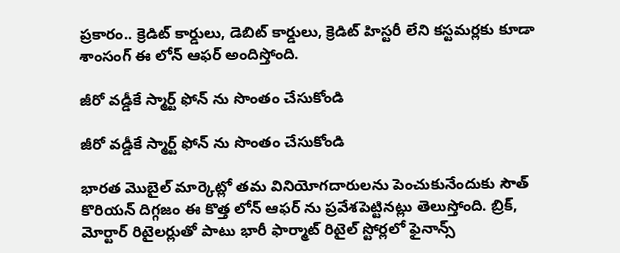ప్రకారం.. క్రెడిట్ కార్డులు, డెబిట్ కార్డులు, క్రెడిట్ హిస్టరీ లేని కస్టమర్లకు కూడా శాంసంగ్ ఈ లోన్ ఆఫర్ అందిస్తోంది.

జీరో వడ్డీకే స్మార్ట్ ఫోన్ ను సొంతం చేసుకోండి

జీరో వడ్డీకే స్మార్ట్ ఫోన్ ను సొంతం చేసుకోండి

భారత మొబైల్ మార్కెట్లో తమ వినియోగదారులను పెంచుకునేందుకు సౌత్ కొరియన్ దిగ్గజం ఈ కొత్త లోన్ ఆఫర్ ను ప్రవేశపెట్టినట్లు తెలుస్తోంది. బ్రిక్, మోర్టార్ రిటైలర్లుతో పాటు భారీ ఫార్మాట్ రిటైల్ స్టోర్లలో ఫైనాన్స్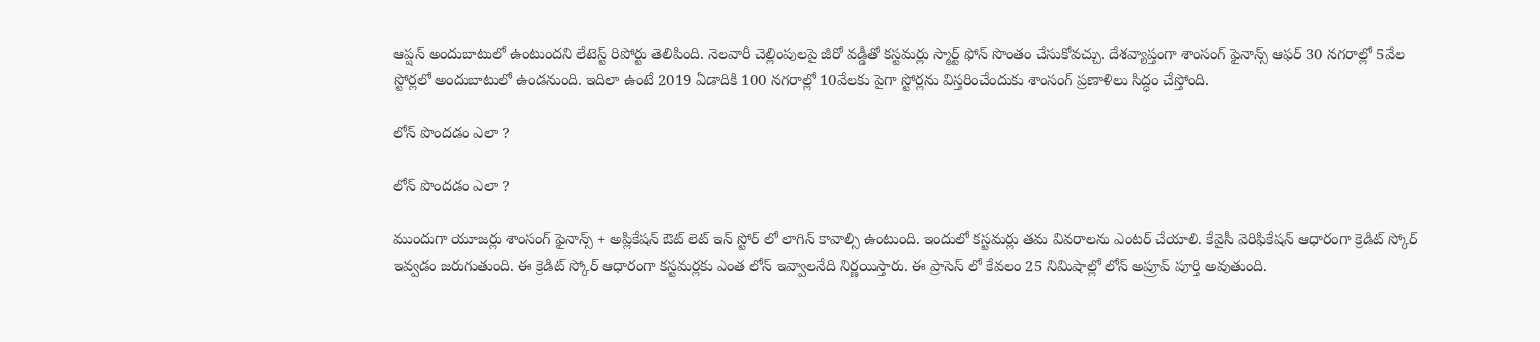ఆప్షన్ అందుబాటులో ఉంటుందని లేటెస్ట్ రిపోర్టు తెలిపింది. నెలవారీ చెల్లింపులపై జీరో వడ్డీతో కస్టమర్లు స్మార్ట్ ఫోన్ సొంతం చేసుకోవచ్చు. దేశవ్యాప్తంగా శాంసంగ్ ఫైనాన్స్ ఆఫర్ 30 నగరాల్లో 5వేల స్టోర్లలో అందుబాటులో ఉండనుంది. ఇదిలా ఉంటే 2019 ఏడాదికి 100 నగరాల్లో 10వేలకు పైగా స్టోర్లను విస్తరించేందుకు శాంసంగ్ ప్రణాళిలు సిద్ధం చేస్తోంది.

లోన్ పొందడం ఎలా ?

లోన్ పొందడం ఎలా ?

ముందుగా యూజర్లు శాంసంగ్ ఫైనాన్స్ + అప్లికేషన్ ఔట్ లెట్ ఇన్ స్టోర్ లో లాగిన్ కావాల్సి ఉంటుంది. ఇందులో కస్టమర్లు తమ వివరాలను ఎంటర్ చేయాలి. కేవైసీ వెరిఫికేషన్ ఆధారంగా క్రెడిట్ స్కోర్ ఇవ్వడం జరుగుతుంది. ఈ క్రెడిట్ స్కోర్ ఆధారంగా కస్టమర్లకు ఎంత లోన్ ఇవ్వాలనేది నిర్ణయిస్తారు. ఈ ప్రాసెస్ లో కేవలం 25 నిమిషాల్లో లోన్ అప్రూవ్ పూర్తి అవుతుంది.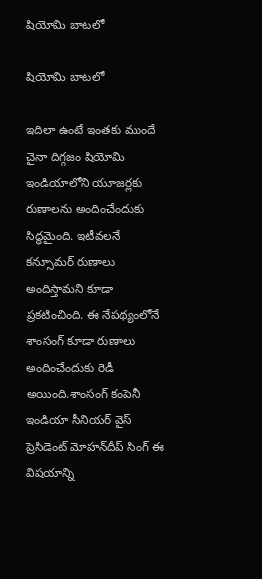షియోమి బాటలో

షియోమి బాటలో

ఇదిలా ఉంటే ఇంతకు ముందే చైనా దిగ్గజం షియోమి ఇండియాలోని యూజర్లకు రుణాలను అందించేందుకు సిద్ధమైంది. ఇటీవలనే కన్సూమర్ రుణాలు అందిస్తామని కూడా ప్రకటించింది. ఈ నేపథ్యంలోనే శాంసంగ్ కూడా రుణాలు అందించేందుకు రెడీ అయింది.శాంసంగ్ కంపెనీ ఇండియా సీనియర్ వైస్ ప్రెసిడెంట్ మోహన్‌దీప్ సింగ్ ఈ విషయాన్ని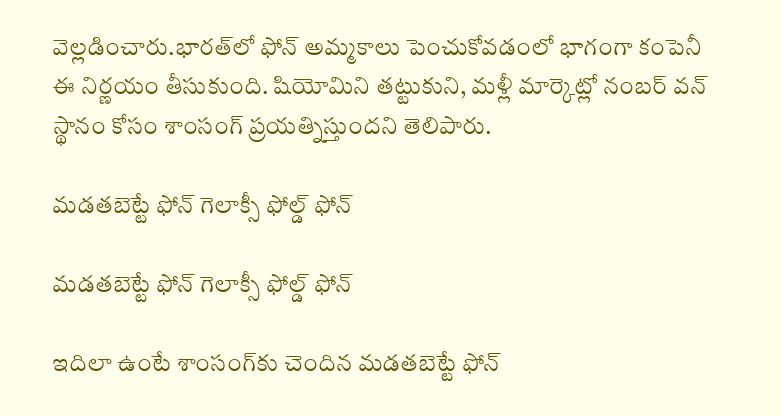వెల్లడించారు.భారత్‌లో ఫోన్ అమ్మకాలు పెంచుకోవడంలో భాగంగా కంపెనీ ఈ నిర్ణయం తీసుకుంది. షియోమిని తట్టుకుని, మళ్లీ మార్కెట్లో నంబర్ వన్ స్థానం కోసం శాంసంగ్ ప్రయత్నిస్తుందని తెలిపారు.

మడతబెట్టే ఫోన్ గెలాక్సీ ఫోల్డ్ ఫోన్

మడతబెట్టే ఫోన్ గెలాక్సీ ఫోల్డ్ ఫోన్

ఇదిలా ఉంటే శాంసంగ్‌కు చెందిన మడతబెట్టే ఫోన్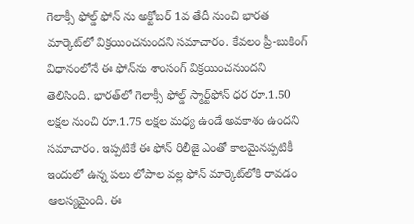గెలాక్సీ ఫోల్డ్ ఫోన్ ను అక్టోబర్ 1వ తేదీ నుంచి భారత మార్కెట్‌లో విక్రయించనుందని సమాచారం. కేవలం ప్రీ-బుకింగ్ విధానంలోనే ఈ ఫోన్‌ను శాంసంగ్ విక్రయించనుందని తెలిసింది. భారత్‌లో గెలాక్సీ ఫోల్డ్ స్మార్ట్‌ఫోన్ ధర రూ.1.50 లక్షల నుంచి రూ.1.75 లక్షల మధ్య ఉండే అవకాశం ఉందని సమాచారం. ఇప్పటికే ఈ ఫోన్ రిలీజై ఎంతో కాలమైనప్పటికీ ఇందులో ఉన్న పలు లోపాల వల్ల ఫోన్ మార్కెట్‌లోకి రావడం ఆలస్యమైంది. ఈ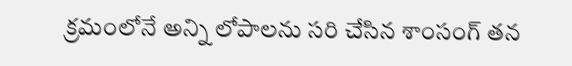క్రమంలోనే అన్ని లోపాలను సరి చేసిన శాంసంగ్ తన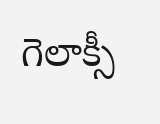గెలాక్సీ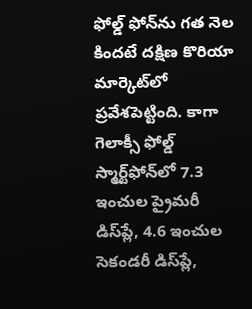ఫోల్డ్ ఫోన్‌ను గత నెల కిందటే దక్షిణ కొరియా మార్కెట్‌లో ప్రవేశపెట్టింది. కాగా గెలాక్సీ ఫోల్డ్ స్మార్ట్‌ఫోన్‌లో 7.3 ఇంచుల ప్రైమరీ డిస్‌ప్లే, 4.6 ఇంచుల సెకండరీ డిస్‌ప్లే,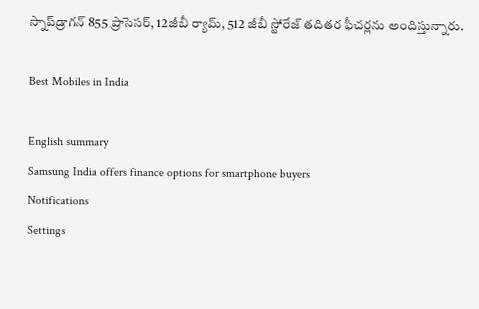స్నాప్‌డ్రాగన్ 855 ప్రాసెసర్, 12జీబీ ర్యామ్, 512 జీబీ స్టోరేజ్ తదితర ఫీచర్లను అందిస్తున్నారు.

Best Mobiles in India

English summary
Samsung India offers finance options for smartphone buyers
Notifications
Settings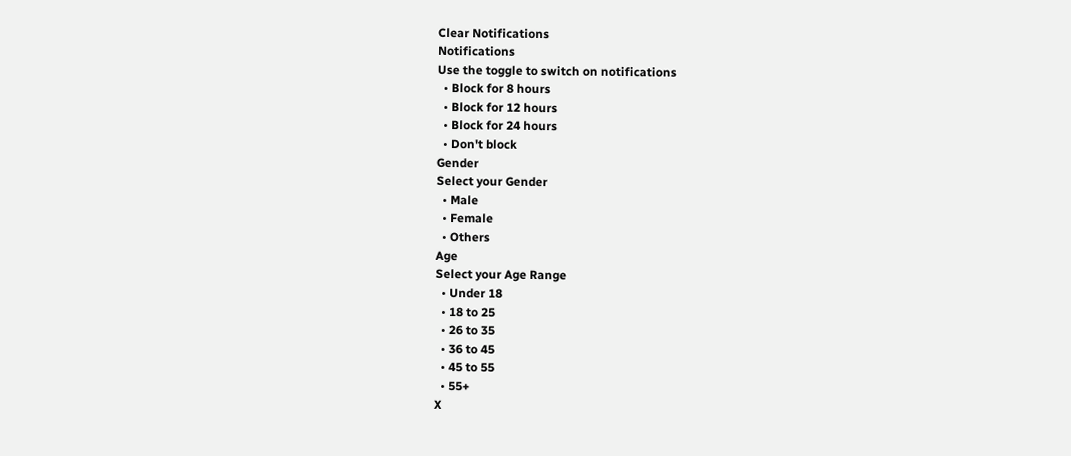Clear Notifications
Notifications
Use the toggle to switch on notifications
  • Block for 8 hours
  • Block for 12 hours
  • Block for 24 hours
  • Don't block
Gender
Select your Gender
  • Male
  • Female
  • Others
Age
Select your Age Range
  • Under 18
  • 18 to 25
  • 26 to 35
  • 36 to 45
  • 45 to 55
  • 55+
X